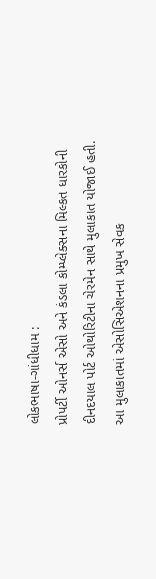લોકભાષા-ગાંધીધામ :
પ્રોપર્ટી ઓનર્સ એસો અને કંડલા કોમ્પ્લેક્સના મિલ્કત ધારકોની દીનદયાલ પોર્ટ ઓથોરિટીના ચેરમેન સાથે મુલાકાત યોજાઈ હતી.
આ મુલાકાતમાં એસોસિએશનના પ્રમુખ સેવક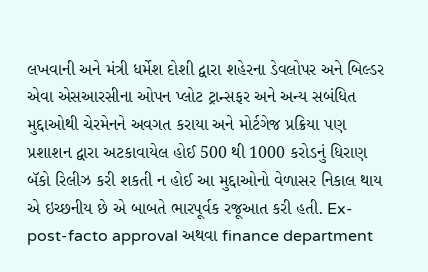લખવાની અને મંત્રી ધર્મેશ દોશી દ્વારા શહેરના ડેવલોપર અને બિલ્ડર એવા એસઆરસીના ઓપન પ્લોટ ટ્રાન્સફર અને અન્ય સબંધિત મુદ્દાઓથી ચેરમેનને અવગત કરાયા અને મોર્ટગેજ પ્રક્રિયા પણ પ્રશાશન દ્વારા અટકાવાયેલ હોઈ 500 થી 1000 કરોડનું ધિરાણ બૅકો રિલીઝ કરી શકતી ન હોઈ આ મુદ્દાઓનો વેળાસર નિકાલ થાય એ ઇચ્છનીય છે એ બાબતે ભારપૂર્વક રજૂઆત કરી હતી. Ex-post-facto approval અથવા finance department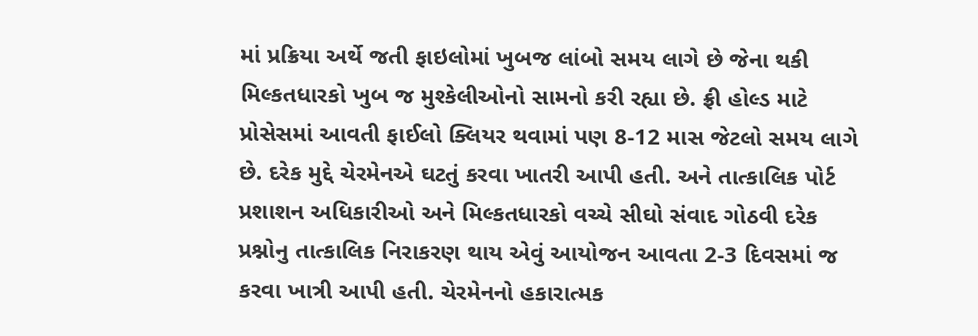માં પ્રક્રિયા અર્થે જતી ફાઇલોમાં ખુબજ લાંબો સમય લાગે છે જેના થકી મિલ્કતધારકો ખુબ જ મુશ્કેલીઓનો સામનો કરી રહ્યા છે. ફ્રી હોલ્ડ માટે પ્રોસેસમાં આવતી ફાઈલો ક્લિયર થવામાં પણ 8-12 માસ જેટલો સમય લાગે છે. દરેક મુદ્દે ચેરમેનએ ઘટતું કરવા ખાતરી આપી હતી. અને તાત્કાલિક પોર્ટ પ્રશાશન અધિકારીઓ અને મિલ્કતધારકો વચ્ચે સીઘો સંવાદ ગોઠવી દરેક પ્રશ્નોનુ તાત્કાલિક નિરાકરણ થાય એવું આયોજન આવતા 2-3 દિવસમાં જ કરવા ખાત્રી આપી હતી. ચેરમેનનો હકારાત્મક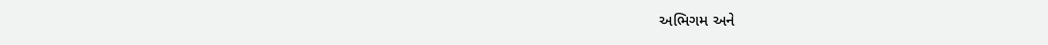અભિગમ અને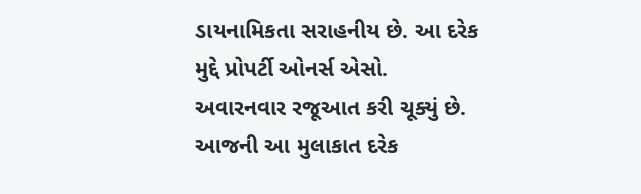ડાયનામિકતા સરાહનીય છે. આ દરેક મુદ્દે પ્રોપર્ટી ઓનર્સ એસો. અવારનવાર રજૂઆત કરી ચૂક્યું છે.
આજની આ મુલાકાત દરેક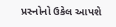પ્રસ્નોનો ઉકેલ આપશે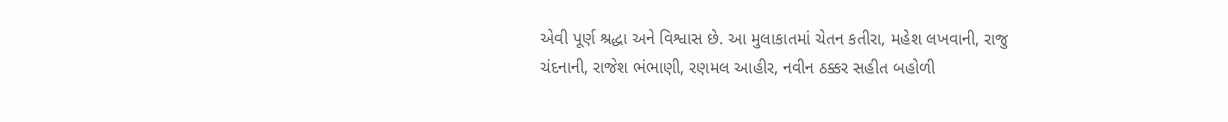એવી પૂર્ણ શ્રદ્ધા અને વિશ્વાસ છે. આ મુલાકાતમાં ચેતન કતીરા, મહેશ લખવાની, રાજુ ચંદનાની, રાજેશ ભંભાણી, રણમલ આહીર, નવીન ઠક્કર સહીત બહોળી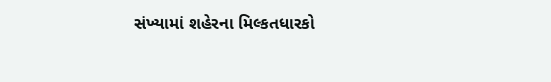સંખ્યામાં શહેરના મિલ્કતધારકો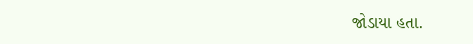જોડાયા હતા.